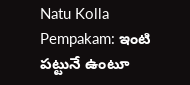Natu Kolla Pempakam: ఇంటి పట్టునే ఉంటూ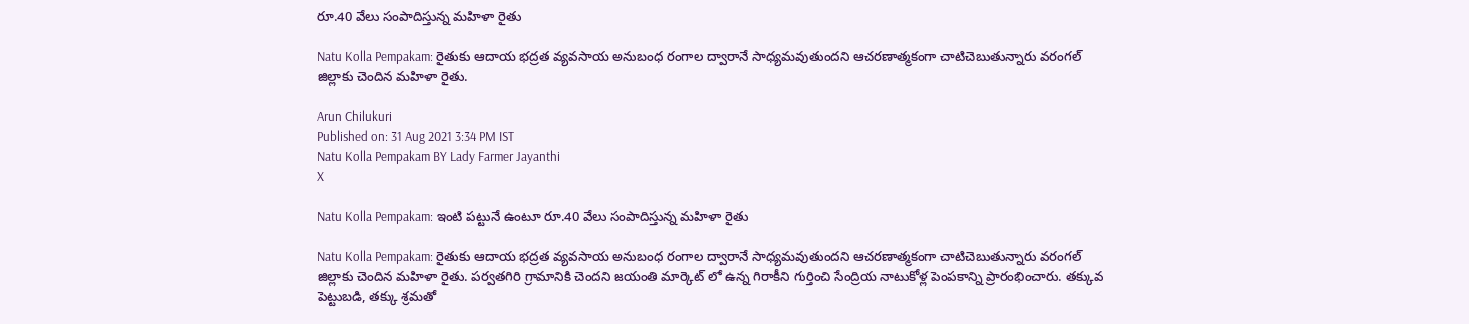రూ.40 వేలు సంపాదిస్తున్న మహిళా రైతు

Natu Kolla Pempakam: రైతుకు ఆదాయ భద్రత వ్యవసాయ అనుబంధ రంగాల ద్వారానే సాధ్యమవుతుందని ఆచరణాత్మకంగా చాటిచెబుతున్నారు వరంగల్ జిల్లాకు చెందిన మహిళా రైతు.

Arun Chilukuri
Published on: 31 Aug 2021 3:34 PM IST
Natu Kolla Pempakam BY Lady Farmer Jayanthi
X

Natu Kolla Pempakam: ఇంటి పట్టునే ఉంటూ రూ.40 వేలు సంపాదిస్తున్న మహిళా రైతు

Natu Kolla Pempakam: రైతుకు ఆదాయ భద్రత వ్యవసాయ అనుబంధ రంగాల ద్వారానే సాధ్యమవుతుందని ఆచరణాత్మకంగా చాటిచెబుతున్నారు వరంగల్ జిల్లాకు చెందిన మహిళా రైతు. పర్వతగిరి గ్రామానికి చెందని జయంతి మార్కెట్‌ లో ఉన్న గిరాకీని గుర్తించి సేంద్రియ నాటుకోళ్ల పెంపకాన్ని ప్రారంభించారు. తక్కువ పెట్టుబడి, తక్కు శ్రమతో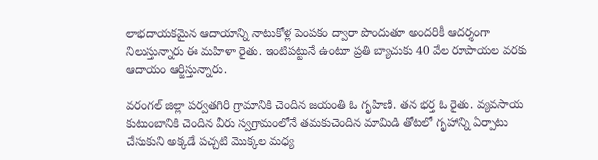లాభదాయకమైన ఆదాయాన్ని నాటుకోళ్ల పెంపకం ద్వారా పొందుతూ అందరికీ ఆదర్శంగా నిలుస్తున్నారు ఈ మహిళా రైతు. ఇంటిపట్టునే ఉంటూ ప్రతి బ్యాచుకు 40 వేల రూపాయల వరకు ఆదాయం ఆర్జిస్తున్నారు.

వరంగల్ జిల్లా పర్వతగిరి గ్రామానికి చెందిన జయంతి ఓ గృహిణి. తన భర్త ఓ రైతు. వ్యవసాయ కుటుంబానికి చెందిన వీరు స్వగ్రామంలోనే తమకుచెందిన మామిడి తోటలో గృహాన్ని ఏర్పాటు చేసుకుని అక్కడే పచ్చటి మొక్కల మధ్య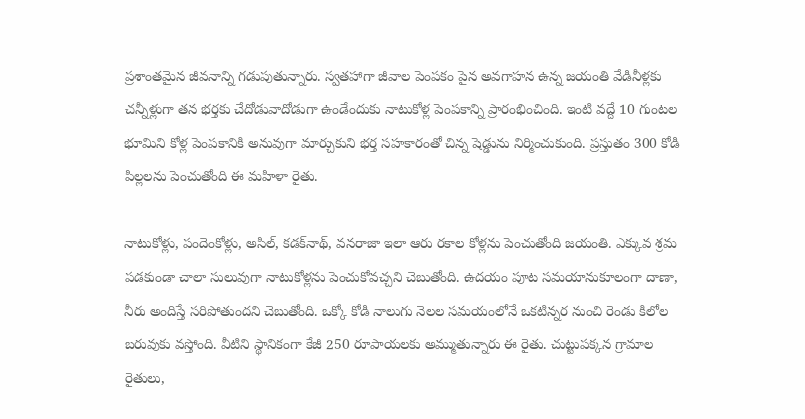ప్రశాంతమైన జీవనాన్ని గడుపుతున్నారు. స్వతహాగా జీవాల పెంపకం పైన అవగాహన ఉన్న జయంతి వేడినీళ్లకు చన్నీళ్లుగా తన భర్తకు చేదోడువాదోడుగా ఉండేందుకు నాటుకోళ్ల పెంపకాన్ని ప్రారంభించింది. ఇంటి వద్దే 10 గుంటల భూమిని కోళ్ల పెంపకానికి అనువుగా మార్చుకుని భర్త సహకారంతో చిన్న షెడ్డును నిర్మించుకుంది. ప్రస్తుతం 300 కోడి పిల్లలను పెంచుతోంది ఈ మహిళా రైతు.

నాటుకోళ్లు, పందెంకోళ్లు, అసిల్, కడక్‌నాథ్, వనరాజా ఇలా ఆరు రకాల కోళ్లను పెంచుతోంది జయంతి. ఎక్కువ శ్రమ పడకుండా చాలా సులువుగా నాటుకోళ్లను పెంచుకోవచ్చని చెబుతోంది. ఉదయం పూట సమయానుకూలంగా దాణా, నీరు అందిస్తే సరిపోతుందని చెబుతోంది. ఒక్కో కోడి నాలుగు నెలల సమయంలోనే ఒకటిన్నర నుంచి రెండు కిలోల బరువుకు వస్తోంది. వీటిని స్థానికంగా కేజీ 250 రూపాయలకు అమ్ముతున్నారు ఈ రైతు. చుట్టుపక్కన గ్రామాల రైతులు,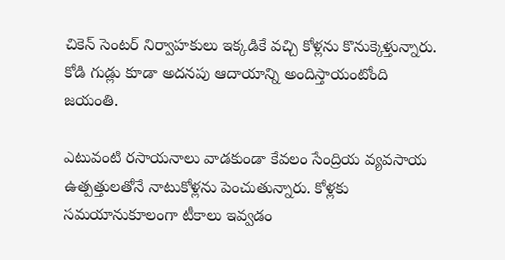చికెన్ సెంటర్ నిర్వాహకులు ఇక్కడికే వచ్చి కోళ్లను కొనుక్కెళ‌్తున్నారు. కోడి గుడ్లు కూడా అదనపు ఆదాయాన్ని అందిస్తాయంటోంది జయంతి.

ఎటువంటి రసాయనాలు వాడకుండా కేవలం సేంద్రియ వ్యవసాయ ఉత్పత్తులతోనే నాటుకోళ్లను పెంచుతున్నారు. కోళ్లకు సమయానుకూలంగా టీకాలు ఇవ్వడం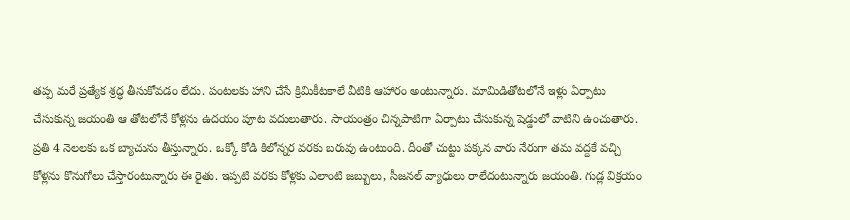తప్ప మరే ప్రత్యేక శ్రద్ధ తీసుకోవడం లేదు. పంటలకు హాని చేసే క్రిమికీటకాలే వీటికి ఆహారం అంటున్నారు. మామిడితోటలోనే ఇళ్లు ఏర్పాటు చేసుకున్న జయంతి ఆ తోటలోనే కోళ్లను ఉదయం పూట వదులుతారు. సాయంత్రం చిన్నపాటిగా ఏర్పాటు చేసుకున్న షెడ్డులో వాటిని ఉంచుతారు. ప్రతి 4 నెలలకు ఒక బ్యాచును తీస్తున్నారు. ఒక్కో కోడి కిలోన్నర వరకు బరువు ఉంటుంది. దీంతో చుట్టు పక్కన వారు నేరుగా తమ వద్దకే వచ్చి కోళ్లను కొనుగోలు చేస్తారంటున్నారు ఈ రైతు. ఇప్పటి వరకు కోళ్లకు ఎలాంటి జబ్బులు, సీజనల్ వ్యాధులు రాలేదంటున్నారు జయంతి. గుడ్ల విక్రయం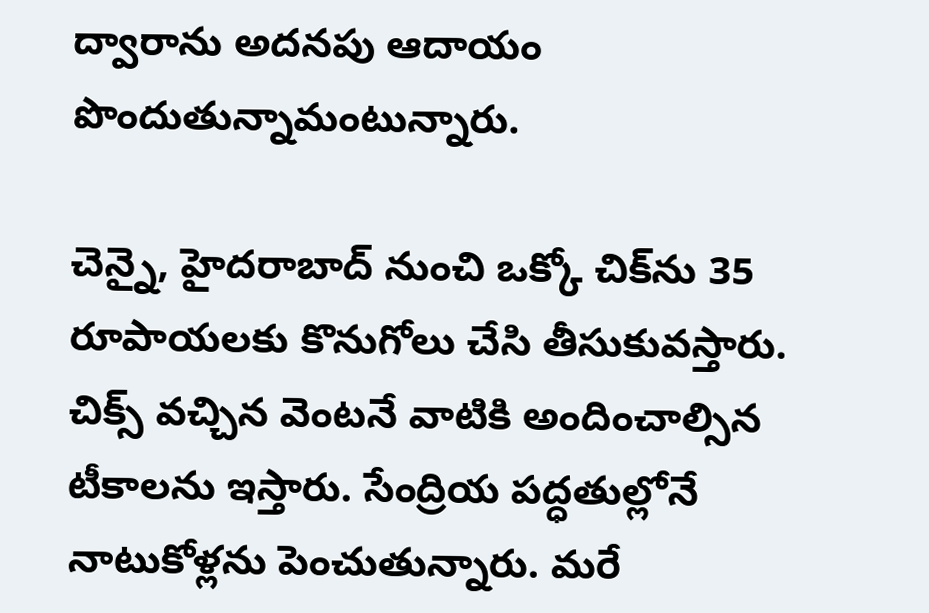ద్వారాను అదనపు ఆదాయం పొందుతున్నామంటున్నారు.

చెన్నై, హైదరాబాద్‌ నుంచి ఒక్కో చిక్‌ను 35 రూపాయలకు కొనుగోలు చేసి తీసుకువస్తారు. చిక్స్ వచ్చిన వెంటనే వాటికి అందించాల్సిన టీకాలను ఇస్తారు. సేంద్రియ పద్ధతుల్లోనే నాటుకోళ్లను పెంచుతున్నారు. మరే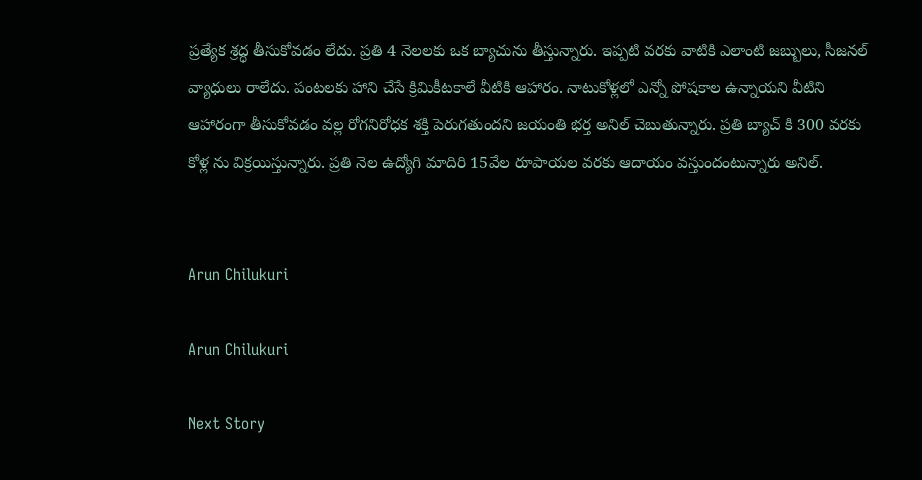ప్రత్యేక శ్రద్ధ తీసుకోవడం లేదు. ప్రతి 4 నెలలకు ఒక బ్యాచును తీస్తున్నారు. ఇప్పటి వరకు వాటికి ఎలాంటి జబ్బులు, సీజనల్ వ్యాధులు రాలేదు. పంటలకు హాని చేసే క్రిమికీటకాలే వీటికి ఆహారం. నాటుకోళ్లలో ఎన్నో పోషకాల ఉన్నాయని వీటిని ఆహారంగా తీసుకోవడం వల్ల రోగనిరోధక శక్తి పెరుగతుందని జయంతి భర్త అనిల్ చెబుతున్నారు. ప్రతి బ్యాచ్ కి 300 వరకు కోళ్ల ను విక్రయిస్తున్నారు. ప్రతి నెల ఉద్యోగి మాదిరి 15వేల రూపాయల వరకు ఆదాయం వస్తుందంటున్నారు అనిల్.


Arun Chilukuri

Arun Chilukuri

Next Story